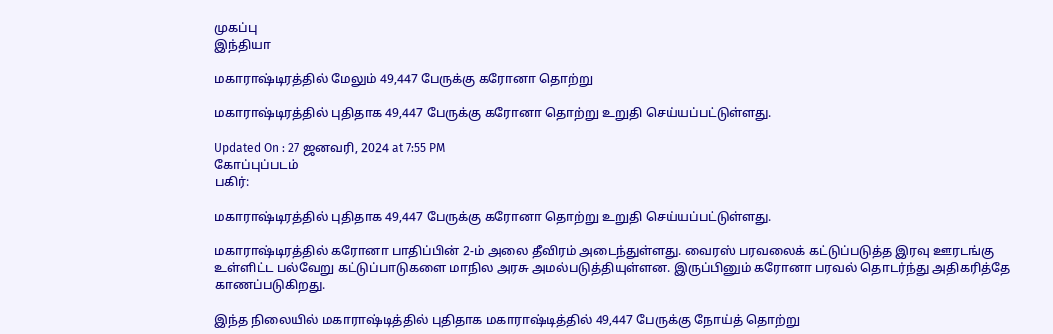முகப்பு
இந்தியா

மகாராஷ்டிரத்தில் மேலும் 49,447 பேருக்கு கரோனா தொற்று

மகாராஷ்டிரத்தில் புதிதாக 49,447 பேருக்கு கரோனா தொற்று உறுதி செய்யப்பட்டுள்ளது.

Updated On : 27 ஜனவரி, 2024 at 7:55 PM
கோப்புப்படம்
பகிர்:

மகாராஷ்டிரத்தில் புதிதாக 49,447 பேருக்கு கரோனா தொற்று உறுதி செய்யப்பட்டுள்ளது.

மகாராஷ்டிரத்தில் கரோனா பாதிப்பின் 2-ம் அலை தீவிரம் அடைந்துள்ளது. வைரஸ் பரவலைக் கட்டுப்படுத்த இரவு ஊரடங்கு உள்ளிட்ட பல்வேறு கட்டுப்பாடுகளை மாநில அரசு அமல்படுத்தியுள்ளன. இருப்பினும் கரோனா பரவல் தொடர்ந்து அதிகரித்தே காணப்படுகிறது.

இந்த நிலையில் மகாராஷ்டித்தில் புதிதாக மகாராஷ்டித்தில் 49,447 பேருக்கு நோய்த் தொற்று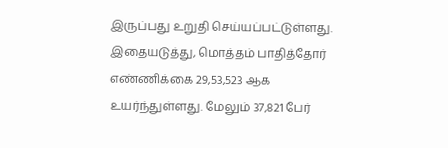இருப்பது உறுதி செய்யப்பட்டுள்ளது. இதையடுத்து, மொத்தம் பாதித்தோர் எண்ணிக்கை 29,53,523 ஆக உயர்ந்துள்ளது. மேலும் 37,821 பேர்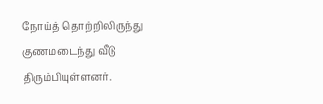நோய்த் தொற்றிலிருந்து குணமடைந்து வீடு திரும்பியுள்ளனர்.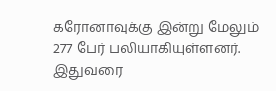கரோனாவுக்கு இன்று மேலும் 277 பேர் பலியாகியுள்ளனர். இதுவரை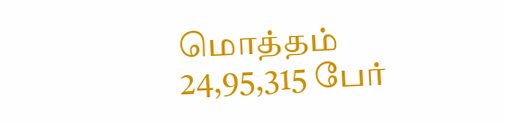மொத்தம் 24,95,315 பேர்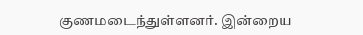குணமடைந்துள்ளனர். இன்றைய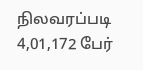நிலவரப்படி 4,01,172 பேர்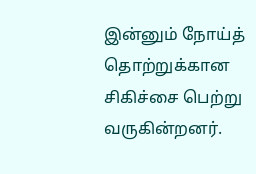இன்னும் நோய்த் தொற்றுக்கான சிகிச்சை பெற்று வருகின்றனர்.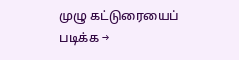முழு கட்டுரையைப் படிக்க →